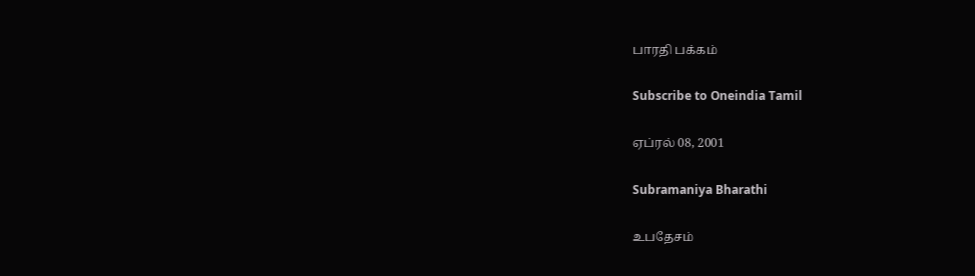பாரதி பக்கம்

Subscribe to Oneindia Tamil

ஏப்ரல் 08, 2001

Subramaniya Bharathi

உபதேசம்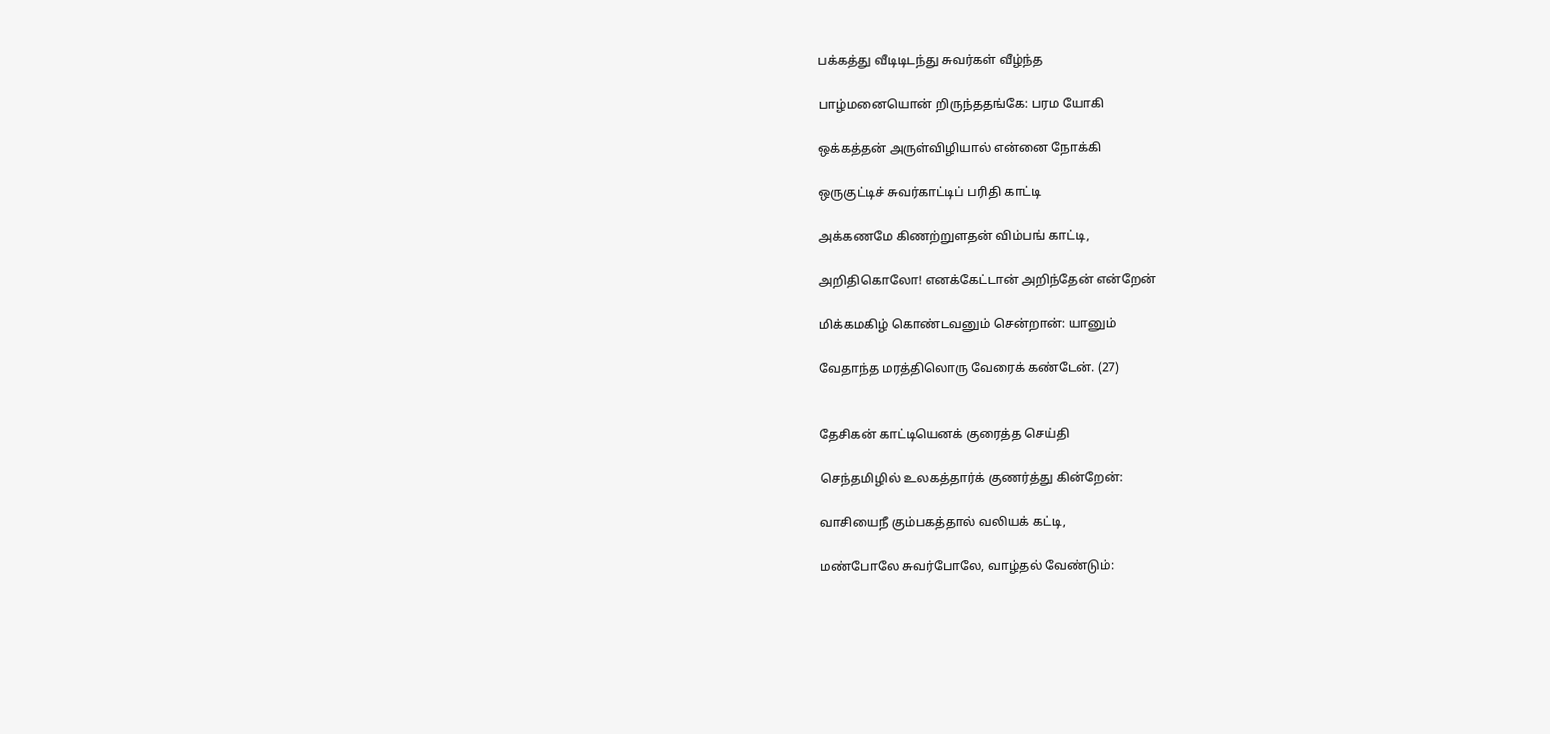பக்கத்து வீடிடிடந்து சுவர்கள் வீழ்ந்த

பாழ்மனையொன் றிருந்ததங்கே: பரம யோகி

ஒக்கத்தன் அருள்விழியால் என்னை நோக்கி

ஒருகுட்டிச் சுவர்காட்டிப் பரிதி காட்டி

அக்கணமே கிணற்றுளதன் விம்பங் காட்டி,

அறிதிகொலோ! எனக்கேட்டான் அறிந்தேன் என்றேன்

மிக்கமகிழ் கொண்டவனும் சென்றான்: யானும்

வேதாந்த மரத்திலொரு வேரைக் கண்டேன். (27)


தேசிகன் காட்டியெனக் குரைத்த செய்தி

செந்தமிழில் உலகத்தார்க் குணர்த்து கின்றேன்:

வாசியைநீ கும்பகத்தால் வலியக் கட்டி,

மண்போலே சுவர்போலே, வாழ்தல் வேண்டும்: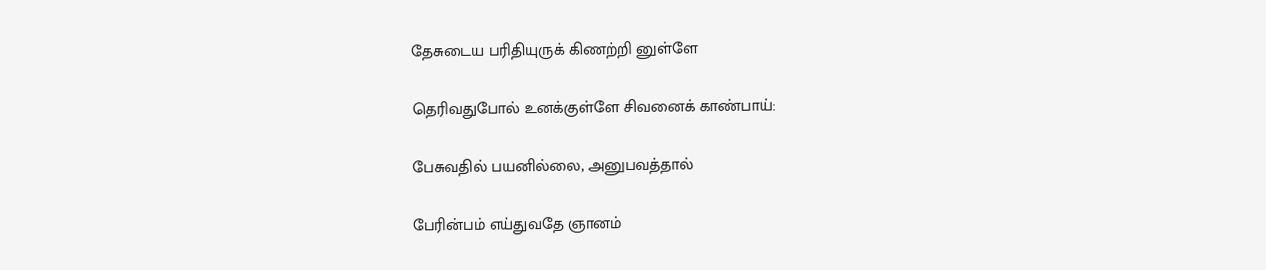தேசுடைய பரிதியுருக் கிணற்றி னுள்ளே

தெரிவதுபோல் உனக்குள்ளே சிவனைக் காண்பாய்:

பேசுவதில் பயனில்லை, அனுபவத்தால்

பேரின்பம் எய்துவதே ஞானம்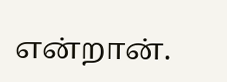என்றான்.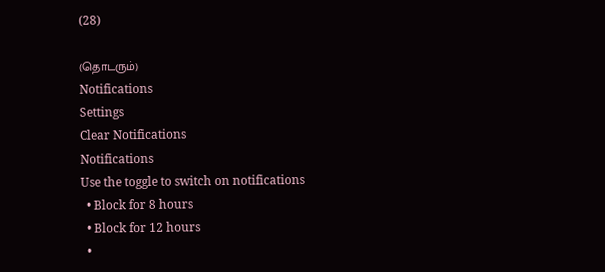(28)

(தொடரும்)
Notifications
Settings
Clear Notifications
Notifications
Use the toggle to switch on notifications
  • Block for 8 hours
  • Block for 12 hours
  •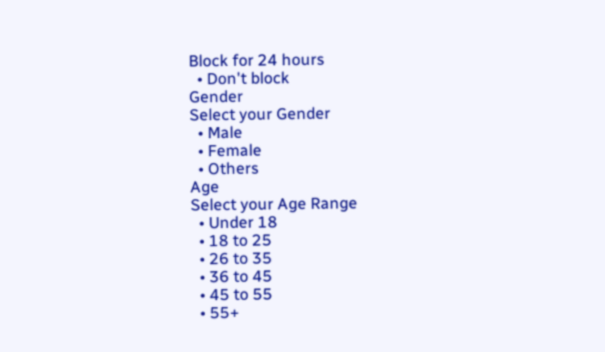Block for 24 hours
  • Don't block
Gender
Select your Gender
  • Male
  • Female
  • Others
Age
Select your Age Range
  • Under 18
  • 18 to 25
  • 26 to 35
  • 36 to 45
  • 45 to 55
  • 55+